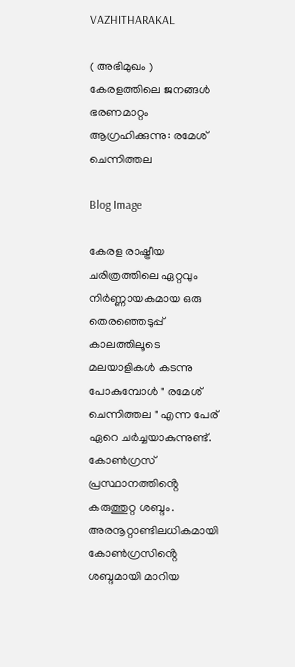VAZHITHARAKAL

( അഭിമുഖം ) കേരളത്തിലെ ജനങ്ങൾ ഭരണമാറ്റം ആഗ്രഹിക്കുന്നു: രമേശ് ചെന്നിത്തല

Blog Image

കേരള രാഷ്ട്രീയ ചരിത്രത്തിലെ ഏറ്റവും നിർണ്ണായകമായ ഒരു തെരഞ്ഞെടുപ്പ് കാലത്തിലൂടെ മലയാളികൾ കടന്നു പോകുമ്പോൾ " രമേശ് ചെന്നിത്തല " എന്ന പേര് ഏറെ ചർച്ചയാകുന്നുണ്ട്. കോൺഗ്രസ് പ്രസ്ഥാനത്തിൻ്റെ കരുത്തുറ്റ ശബ്ദം. അരനൂറ്റാണ്ടിലധികമായി കോൺഗ്രസിൻ്റെ ശബ്ദമായി മാറിയ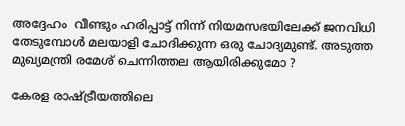അദ്ദേഹം  വീണ്ടും ഹരിപ്പാട്ട് നിന്ന് നിയമസഭയിലേക്ക് ജനവിധി തേടുമ്പോൾ മലയാളി ചോദിക്കുന്ന ഒരു ചോദ്യമുണ്ട്. അടുത്ത മുഖ്യമന്ത്രി രമേശ് ചെന്നിത്തല ആയിരിക്കുമോ ?

കേരള രാഷ്ട്രീയത്തിലെ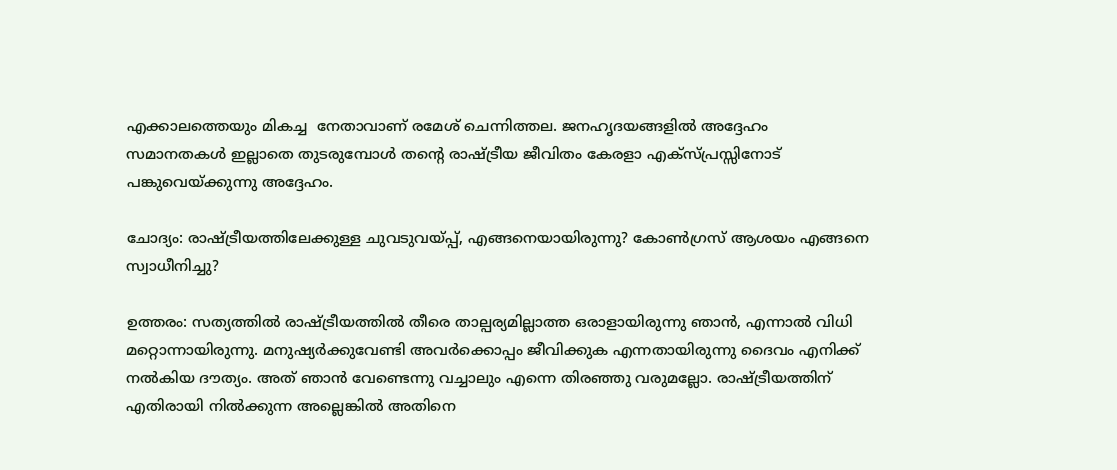എക്കാലത്തെയും മികച്ച  നേതാവാണ് രമേശ് ചെന്നിത്തല. ജനഹൃദയങ്ങളില്‍ അദ്ദേഹം സമാനതകള്‍ ഇല്ലാതെ തുടരുമ്പോള്‍ തൻ്റെ രാഷ്ട്രീയ ജീവിതം കേരളാ എക്സ്പ്രസ്സിനോട് പങ്കുവെയ്ക്കുന്നു അദ്ദേഹം.

ചോദ്യം: രാഷ്ട്രീയത്തിലേക്കുള്ള ചുവടുവയ്പ്പ്, എങ്ങനെയായിരുന്നു? കോണ്‍ഗ്രസ് ആശയം എങ്ങനെ സ്വാധീനിച്ചു?

ഉത്തരം: സത്യത്തില്‍ രാഷ്ട്രീയത്തില്‍ തീരെ താല്പര്യമില്ലാത്ത ഒരാളായിരുന്നു ഞാന്‍, എന്നാല്‍ വിധി മറ്റൊന്നായിരുന്നു. മനുഷ്യര്‍ക്കുവേണ്ടി അവര്‍ക്കൊപ്പം ജീവിക്കുക എന്നതായിരുന്നു ദൈവം എനിക്ക് നല്‍കിയ ദൗത്യം. അത് ഞാന്‍ വേണ്ടെന്നു വച്ചാലും എന്നെ തിരഞ്ഞു വരുമല്ലോ. രാഷ്ട്രീയത്തിന് എതിരായി നില്‍ക്കുന്ന അല്ലെങ്കില്‍ അതിനെ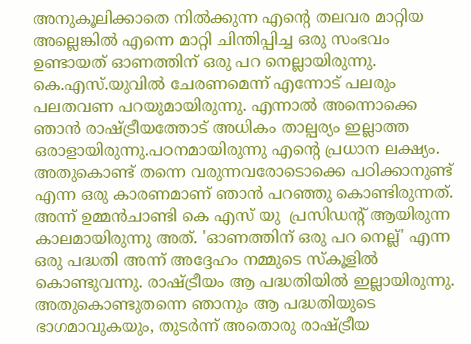അനുകൂലിക്കാതെ നില്‍ക്കുന്ന എന്‍റെ തലവര മാറ്റിയ അല്ലെങ്കില്‍ എന്നെ മാറ്റി ചിന്തിപ്പിച്ച ഒരു സംഭവം ഉണ്ടായത് ഓണത്തിന് ഒരു പറ നെല്ലായിരുന്നു.
കെ.എസ്.യുവില്‍ ചേരണമെന്ന് എന്നോട് പലരും പലതവണ പറയുമായിരുന്നു. എന്നാല്‍ അന്നൊക്കെ ഞാന്‍ രാഷ്ട്രീയത്തോട് അധികം താല്പര്യം ഇല്ലാത്ത ഒരാളായിരുന്നു.പഠനമായിരുന്നു എന്‍റെ പ്രധാന ലക്ഷ്യം. അതുകൊണ്ട് തന്നെ വരുന്നവരോടൊക്കെ പഠിക്കാനുണ്ട് എന്ന ഒരു കാരണമാണ് ഞാന്‍ പറഞ്ഞു കൊണ്ടിരുന്നത്. അന്ന് ഉമ്മന്‍ചാണ്ടി കെ എസ് യു  പ്രസിഡന്‍റ് ആയിരുന്ന കാലമായിരുന്നു അത്. 'ഓണത്തിന് ഒരു പറ നെല്ല്' എന്ന ഒരു പദ്ധതി അന്ന് അദ്ദേഹം നമ്മുടെ സ്കൂളില്‍ കൊണ്ടുവന്നു. രാഷ്ട്രീയം ആ പദ്ധതിയില്‍ ഇല്ലായിരുന്നു. അതുകൊണ്ടുതന്നെ ഞാനും ആ പദ്ധതിയുടെ ഭാഗമാവുകയും, തുടര്‍ന്ന് അതൊരു രാഷ്ട്രീയ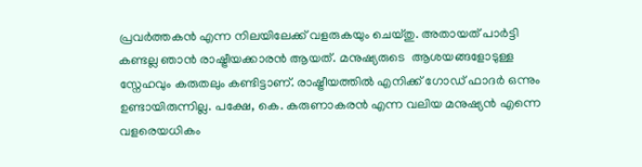പ്രവര്‍ത്തകന്‍ എന്ന നിലയിലേക്ക് വളരുകയും ചെയ്തു. അതായത് പാര്‍ട്ടി കണ്ടല്ല ഞാന്‍ രാഷ്ട്രീയക്കാരന്‍ ആയത്. മനുഷ്യരുടെ  ആശയങ്ങളോടുള്ള  സ്നേഹവും കരുതലും കണ്ടിട്ടാണ്. രാഷ്ട്രീയത്തില്‍ എനിക്ക് ഗോഡ് ഫാദര്‍ ഒന്നും ഉണ്ടായിരുന്നില്ല. പക്ഷേ, കെ. കരുണാകരന്‍ എന്ന വലിയ മനുഷ്യന്‍ എന്നെ വളരെയധികം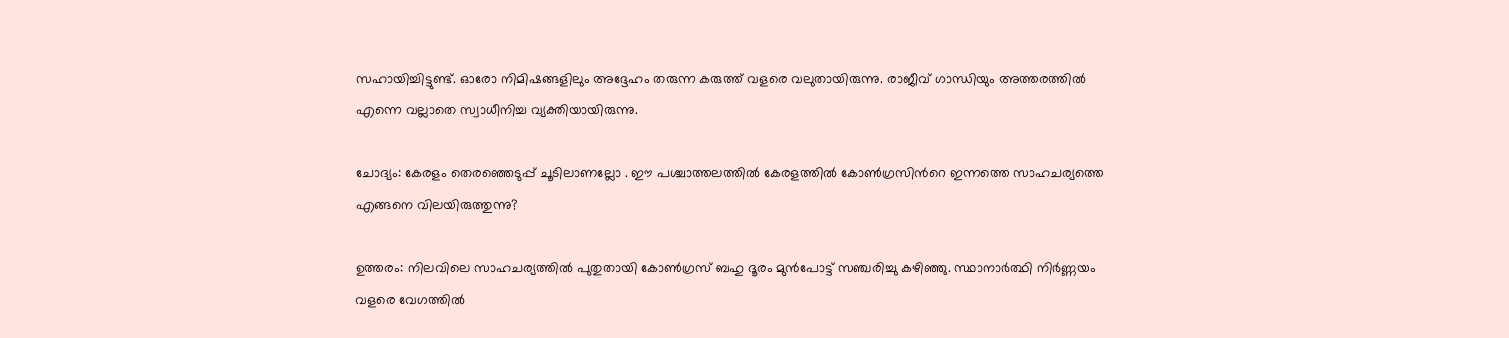സഹായിച്ചിട്ടുണ്ട്. ഓരോ നിമിഷങ്ങളിലും അദ്ദേഹം തരുന്ന കരുത്ത് വളരെ വലുതായിരുന്നു. രാജീവ് ഗാന്ധിയും അത്തരത്തില്‍ എന്നെ വല്ലാതെ സ്വാധീനിച്ച വ്യക്തിയായിരുന്നു.

ചോദ്യം: കേരളം തെരഞ്ഞെടുപ്പ് ചൂടിലാണല്ലോ . ഈ പശ്ചാത്തലത്തിൽ കേരളത്തില്‍ കോണ്‍ഗ്രസിന്‍റെ ഇന്നത്തെ സാഹചര്യത്തെ  എങ്ങനെ വിലയിരുത്തുന്നു?

ഉത്തരം: നിലവിലെ സാഹചര്യത്തില്‍ പുതുതായി കോണ്‍ഗ്രസ് ബഹു ദൂരം മുൻപോട്ട് സഞ്ചരിച്ചു കഴിഞ്ഞു. സ്ഥാനാർത്ഥി നിർണ്ണയം വളരെ വേഗത്തിൽ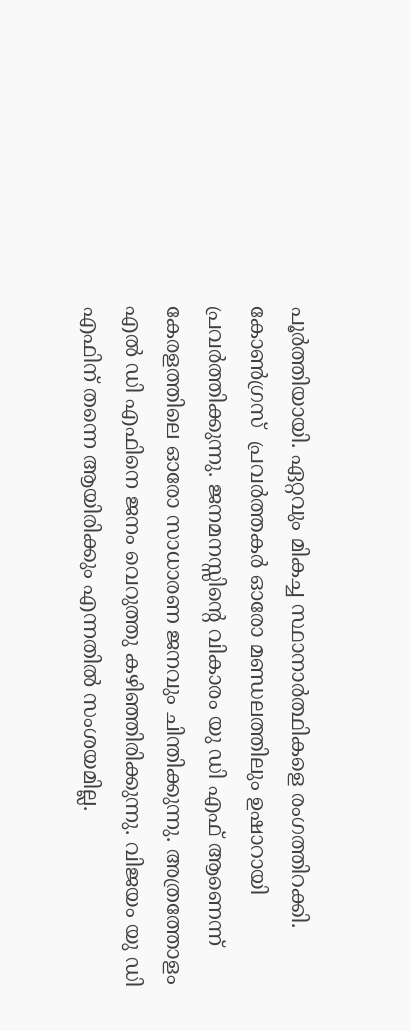പൂർത്തിയായി. ഏറ്റവും മികച്ച സ്ഥാനാർത്ഥികളെ രംഗത്തിറക്കി. കോൺഗ്രസ്  പ്രവർത്തകർ ഓരോ മണ്ഡലത്തിലും ഉഷാറായി പ്രവർത്തിക്കുന്നു. ജനമനസ്സിൻ്റെ വികാരം യു ഡി എഫ് ആണെന്ന് കേരളത്തിലെ ഓരോ സാധാരണ ജനവും ചിന്തിക്കുന്നു. അത്രത്തോളം എൽ ഡി എഫിനെ ജനം വെറുത്തു കഴിഞ്ഞിരിക്കുന്നു. വിജയം യു ഡി എഫിന് തന്നെ ആയിരിക്കും എന്നതിൽ സംശയമില്ല.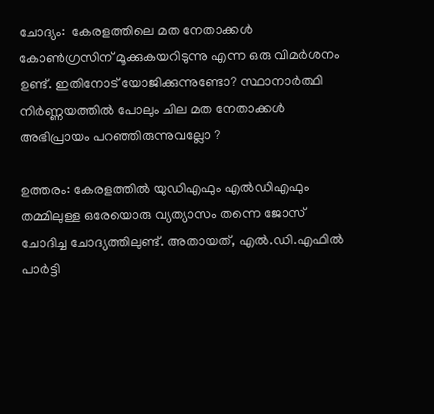ചോദ്യം:  കേരളത്തിലെ മത നേതാക്കള്‍ കോണ്‍ഗ്രസിന് മൂക്കുകയറിടുന്നു എന്ന ഒരു വിമര്‍ശനം ഉണ്ട്. ഇതിനോട് യോജിക്കുന്നുണ്ടോ? സ്ഥാനാർത്ഥി നിർണ്ണയത്തിൽ പോലും ചില മത നേതാക്കൾ അഭിപ്രായം പറഞ്ഞിരുന്നുവല്ലോ ?

ഉത്തരം: കേരളത്തില്‍ യുഡിഎഫും എല്‍ഡിഎഫും തമ്മിലുള്ള ഒരേയൊരു വ്യത്യാസം തന്നെ ജോസ് ചോദിച്ച ചോദ്യത്തിലുണ്ട്. അതായത്, എല്‍.ഡി.എഫില്‍ പാര്‍ട്ടി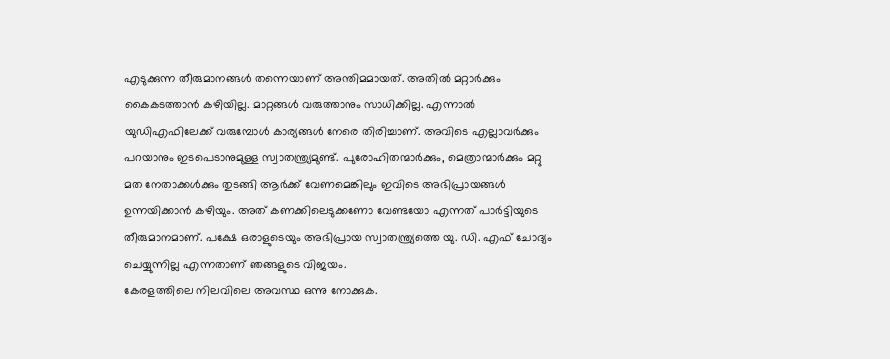എടുക്കുന്ന തീരുമാനങ്ങള്‍ തന്നെയാണ് അന്തിമമായത്. അതില്‍ മറ്റാര്‍ക്കും കൈകടത്താന്‍ കഴിയില്ല. മാറ്റങ്ങള്‍ വരുത്താനും സാധിക്കില്ല. എന്നാല്‍ യുഡിഎഫിലേക്ക് വരുമ്പോള്‍ കാര്യങ്ങള്‍ നേരെ തിരിച്ചാണ്. അവിടെ എല്ലാവര്‍ക്കും പറയാനും ഇടപെടാനുമുള്ള സ്വാതന്ത്ര്യമുണ്ട്. പുരോഹിതന്മാര്‍ക്കും, മെത്രാന്മാര്‍ക്കും മറ്റു മത നേതാക്കള്‍ക്കും തുടങ്ങി ആര്‍ക്ക് വേണമെങ്കിലും ഇവിടെ അഭിപ്രായങ്ങള്‍ ഉന്നയിക്കാന്‍ കഴിയും. അത് കണക്കിലെടുക്കണോ വേണ്ടയോ എന്നത് പാര്‍ട്ടിയുടെ തീരുമാനമാണ്. പക്ഷേ ഒരാളുടെയും അഭിപ്രായ സ്വാതന്ത്ര്യത്തെ യു. ഡി. എഫ് ചോദ്യം ചെയ്യുന്നില്ല എന്നതാണ് ഞങ്ങളുടെ വിജയം.
കേരളത്തിലെ നിലവിലെ അവസ്ഥ ഒന്നു നോക്കുക.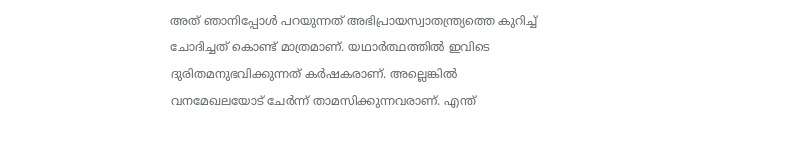അത് ഞാനിപ്പോള്‍ പറയുന്നത് അഭിപ്രായസ്വാതന്ത്ര്യത്തെ കുറിച്ച് ചോദിച്ചത് കൊണ്ട് മാത്രമാണ്. യഥാര്‍ത്ഥത്തില്‍ ഇവിടെ ദുരിതമനുഭവിക്കുന്നത് കര്‍ഷകരാണ്. അല്ലെങ്കില്‍ വനമേഖലയോട് ചേര്‍ന്ന് താമസിക്കുന്നവരാണ്. എന്ത്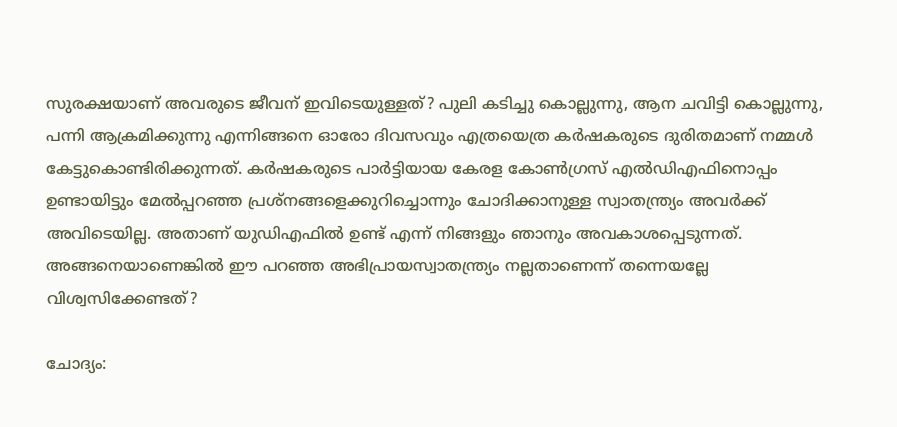സുരക്ഷയാണ് അവരുടെ ജീവന് ഇവിടെയുള്ളത്? പുലി കടിച്ചു കൊല്ലുന്നു, ആന ചവിട്ടി കൊല്ലുന്നു, പന്നി ആക്രമിക്കുന്നു എന്നിങ്ങനെ ഓരോ ദിവസവും എത്രയെത്ര കര്‍ഷകരുടെ ദുരിതമാണ് നമ്മള്‍ കേട്ടുകൊണ്ടിരിക്കുന്നത്. കര്‍ഷകരുടെ പാര്‍ട്ടിയായ കേരള കോണ്‍ഗ്രസ് എല്‍ഡിഎഫിനൊപ്പം ഉണ്ടായിട്ടും മേല്‍പ്പറഞ്ഞ പ്രശ്നങ്ങളെക്കുറിച്ചൊന്നും ചോദിക്കാനുള്ള സ്വാതന്ത്ര്യം അവര്‍ക്ക് അവിടെയില്ല. അതാണ് യുഡിഎഫില്‍ ഉണ്ട് എന്ന് നിങ്ങളും ഞാനും അവകാശപ്പെടുന്നത്. അങ്ങനെയാണെങ്കില്‍ ഈ പറഞ്ഞ അഭിപ്രായസ്വാതന്ത്ര്യം നല്ലതാണെന്ന് തന്നെയല്ലേ വിശ്വസിക്കേണ്ടത്?

ചോദ്യം: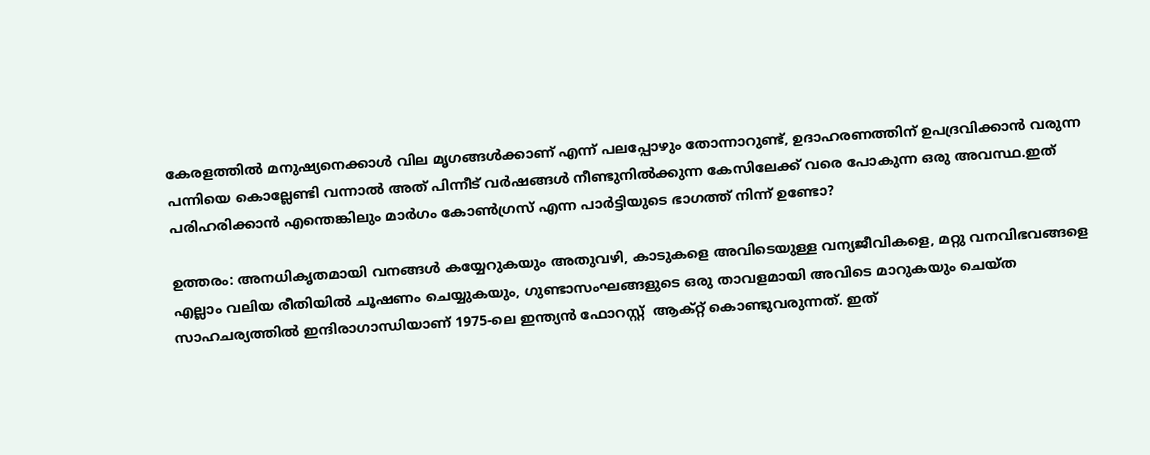കേരളത്തില്‍ മനുഷ്യനെക്കാള്‍ വില മൃഗങ്ങള്‍ക്കാണ് എന്ന് പലപ്പോഴും തോന്നാറുണ്ട്, ഉദാഹരണത്തിന് ഉപദ്രവിക്കാന്‍ വരുന്ന പന്നിയെ കൊല്ലേണ്ടി വന്നാല്‍ അത് പിന്നീട് വര്‍ഷങ്ങള്‍ നീണ്ടുനില്‍ക്കുന്ന കേസിലേക്ക് വരെ പോകുന്ന ഒരു അവസ്ഥ.ഇത് പരിഹരിക്കാന്‍ എന്തെങ്കിലും മാര്‍ഗം കോണ്‍ഗ്രസ് എന്ന പാര്‍ട്ടിയുടെ ഭാഗത്ത് നിന്ന് ഉണ്ടോ?

ഉത്തരം: അനധികൃതമായി വനങ്ങള്‍ കയ്യേറുകയും അതുവഴി, കാടുകളെ അവിടെയുള്ള വന്യജീവികളെ, മറ്റു വനവിഭവങ്ങളെ എല്ലാം വലിയ രീതിയില്‍ ചൂഷണം ചെയ്യുകയും, ഗുണ്ടാസംഘങ്ങളുടെ ഒരു താവളമായി അവിടെ മാറുകയും ചെയ്ത സാഹചര്യത്തില്‍ ഇന്ദിരാഗാന്ധിയാണ് 1975-ലെ ഇന്ത്യന്‍ ഫോറസ്റ്റ്  ആക്റ്റ് കൊണ്ടുവരുന്നത്. ഇത്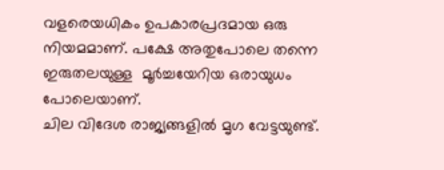വളരെയധികം ഉപകാരപ്രദമായ ഒരു നിയമമാണ്. പക്ഷേ അതുപോലെ തന്നെ ഇരുതലയുള്ള  മൂര്‍ച്ചയേറിയ ഒരായുധം പോലെയാണ്.
ചില വിദേശ രാജ്യങ്ങളില്‍ മൃഗ വേട്ടയുണ്ട്.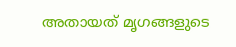അതായത് മൃഗങ്ങളുടെ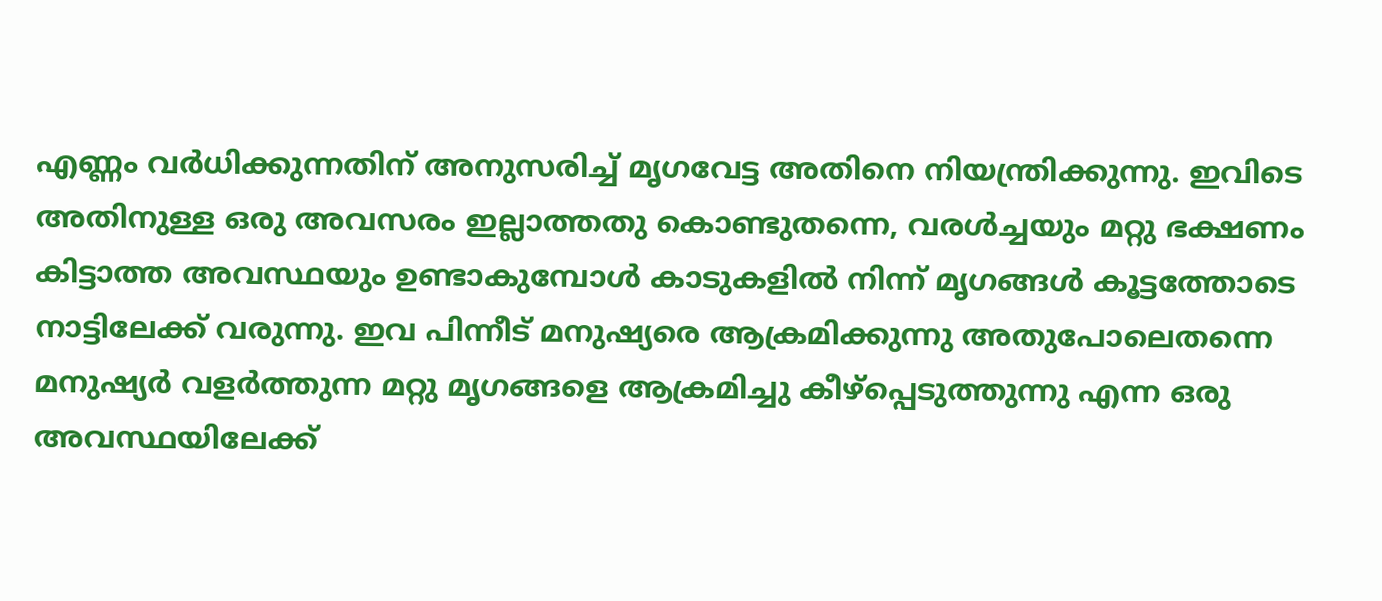എണ്ണം വര്‍ധിക്കുന്നതിന് അനുസരിച്ച് മൃഗവേട്ട അതിനെ നിയന്ത്രിക്കുന്നു. ഇവിടെ അതിനുള്ള ഒരു അവസരം ഇല്ലാത്തതു കൊണ്ടുതന്നെ, വരള്‍ച്ചയും മറ്റു ഭക്ഷണം കിട്ടാത്ത അവസ്ഥയും ഉണ്ടാകുമ്പോള്‍ കാടുകളില്‍ നിന്ന് മൃഗങ്ങള്‍ കൂട്ടത്തോടെ നാട്ടിലേക്ക് വരുന്നു. ഇവ പിന്നീട് മനുഷ്യരെ ആക്രമിക്കുന്നു അതുപോലെതന്നെ മനുഷ്യര്‍ വളര്‍ത്തുന്ന മറ്റു മൃഗങ്ങളെ ആക്രമിച്ചു കീഴ്പ്പെടുത്തുന്നു എന്ന ഒരു അവസ്ഥയിലേക്ക്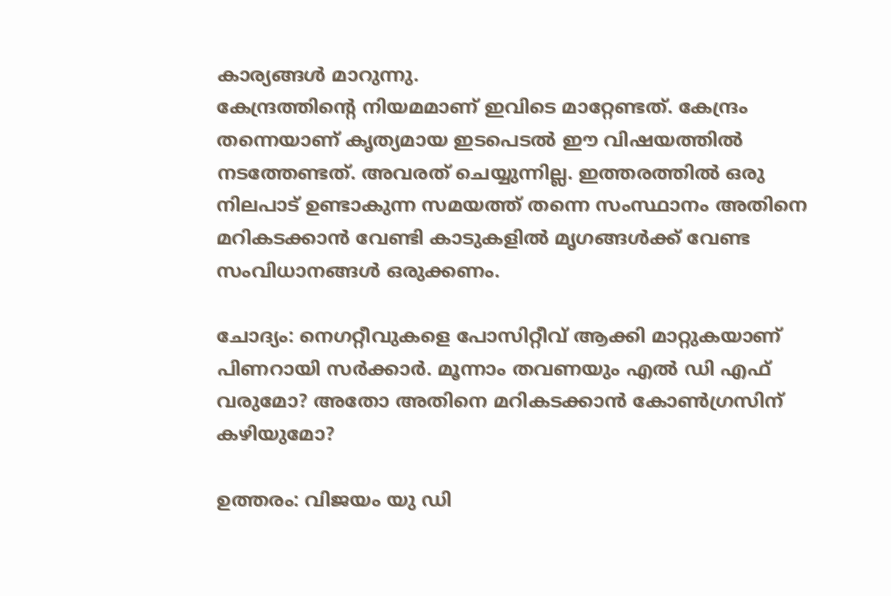കാര്യങ്ങള്‍ മാറുന്നു.
കേന്ദ്രത്തിന്‍റെ നിയമമാണ് ഇവിടെ മാറ്റേണ്ടത്. കേന്ദ്രം തന്നെയാണ് കൃത്യമായ ഇടപെടല്‍ ഈ വിഷയത്തില്‍ നടത്തേണ്ടത്. അവരത് ചെയ്യുന്നില്ല. ഇത്തരത്തില്‍ ഒരു നിലപാട് ഉണ്ടാകുന്ന സമയത്ത് തന്നെ സംസ്ഥാനം അതിനെ മറികടക്കാന്‍ വേണ്ടി കാടുകളില്‍ മൃഗങ്ങള്‍ക്ക് വേണ്ട സംവിധാനങ്ങള്‍ ഒരുക്കണം.

ചോദ്യം: നെഗറ്റീവുകളെ പോസിറ്റീവ് ആക്കി മാറ്റുകയാണ് പിണറായി സര്‍ക്കാര്‍. മൂന്നാം തവണയും എല്‍ ഡി എഫ് വരുമോ? അതോ അതിനെ മറികടക്കാന്‍ കോണ്‍ഗ്രസിന് കഴിയുമോ?

ഉത്തരം: വിജയം യു ഡി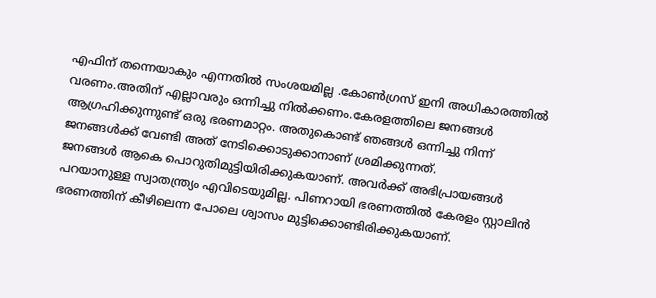എഫിന് തന്നെയാകും എന്നതിൽ സംശയമില്ല .കോണ്‍ഗ്രസ് ഇനി അധികാരത്തില്‍ വരണം.അതിന് എല്ലാവരും ഒന്നിച്ചു നില്‍ക്കണം.കേരളത്തിലെ ജനങ്ങള്‍ ആഗ്രഹിക്കുന്നുണ്ട് ഒരു ഭരണമാറ്റം. അതുകൊണ്ട് ഞങ്ങള്‍ ഒന്നിച്ചു നിന്ന് ജനങ്ങള്‍ക്ക് വേണ്ടി അത് നേടിക്കൊടുക്കാനാണ് ശ്രമിക്കുന്നത്.
ജനങ്ങള്‍ ആകെ പൊറുതിമുട്ടിയിരിക്കുകയാണ്. അവര്‍ക്ക് അഭിപ്രായങ്ങള്‍ പറയാനുള്ള സ്വാതന്ത്ര്യം എവിടെയുമില്ല. പിണറായി ഭരണത്തില്‍ കേരളം സ്റ്റാലിന്‍ ഭരണത്തിന് കീഴിലെന്ന പോലെ ശ്വാസം മുട്ടിക്കൊണ്ടിരിക്കുകയാണ്.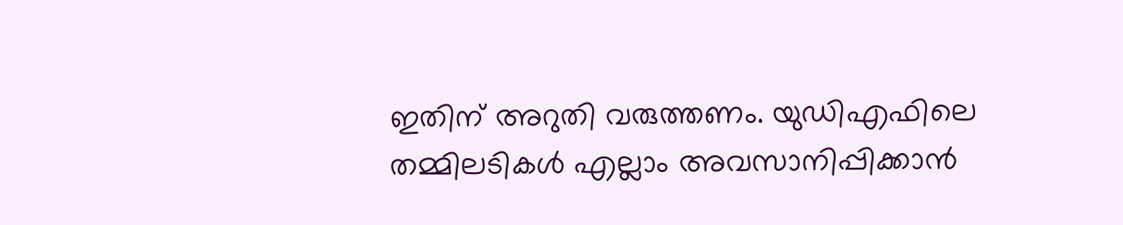ഇതിന് അറുതി വരുത്തണം. യുഡിഎഫിലെ തമ്മിലടികള്‍ എല്ലാം അവസാനിപ്പിക്കാന്‍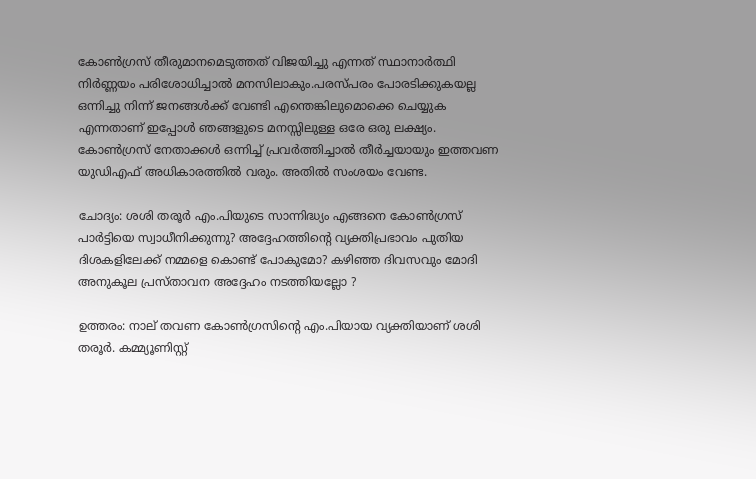കോൺഗ്രസ് തീരുമാനമെടുത്തത് വിജയിച്ചു എന്നത് സ്ഥാനാർത്ഥി നിർണ്ണയം പരിശോധിച്ചാൽ മനസിലാകും.പരസ്പരം പോരടിക്കുകയല്ല ഒന്നിച്ചു നിന്ന് ജനങ്ങള്‍ക്ക് വേണ്ടി എന്തെങ്കിലുമൊക്കെ ചെയ്യുക എന്നതാണ് ഇപ്പോള്‍ ഞങ്ങളുടെ മനസ്സിലുള്ള ഒരേ ഒരു ലക്ഷ്യം. കോണ്‍ഗ്രസ് നേതാക്കള്‍ ഒന്നിച്ച് പ്രവര്‍ത്തിച്ചാല്‍ തീര്‍ച്ചയായും ഇത്തവണ  യുഡിഎഫ് അധികാരത്തില്‍ വരും. അതില്‍ സംശയം വേണ്ട.

ചോദ്യം: ശശി തരൂര്‍ എം.പിയുടെ സാന്നിദ്ധ്യം എങ്ങനെ കോണ്‍ഗ്രസ് പാര്‍ട്ടിയെ സ്വാധീനിക്കുന്നു? അദ്ദേഹത്തിന്‍റെ വ്യക്തിപ്രഭാവം പുതിയ ദിശകളിലേക്ക് നമ്മളെ കൊണ്ട് പോകുമോ? കഴിഞ്ഞ ദിവസവും മോദി അനുകൂല പ്രസ്താവന അദ്ദേഹം നടത്തിയല്ലോ ?

ഉത്തരം: നാല് തവണ കോണ്‍ഗ്രസിന്‍റെ എം.പിയായ വ്യക്തിയാണ് ശശി തരൂര്‍. കമ്മ്യൂണിസ്റ്റ്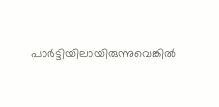പാര്‍ട്ടിയിലായിരുന്നുവെങ്കില്‍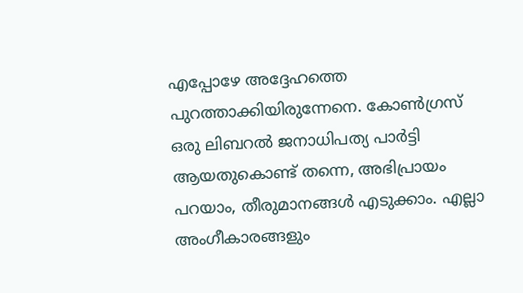എപ്പോഴേ അദ്ദേഹത്തെ പുറത്താക്കിയിരുന്നേനെ. കോണ്‍ഗ്രസ് ഒരു ലിബറല്‍ ജനാധിപത്യ പാര്‍ട്ടി ആയതുകൊണ്ട് തന്നെ, അഭിപ്രായം പറയാം, തീരുമാനങ്ങള്‍ എടുക്കാം. എല്ലാ അംഗീകാരങ്ങളും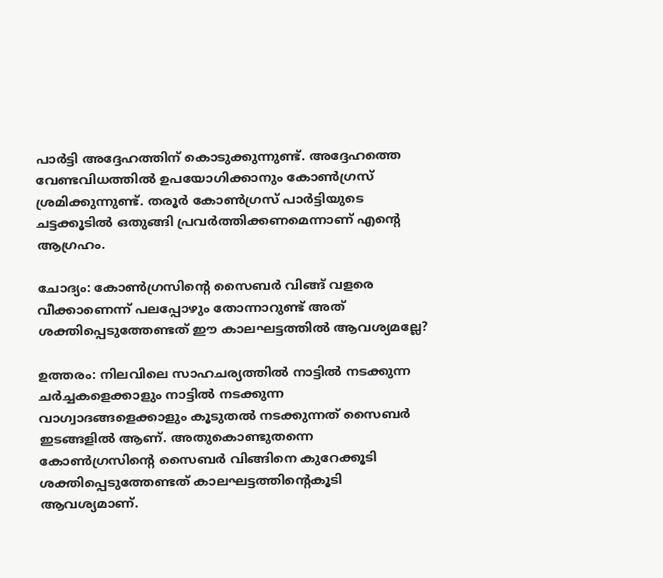പാര്‍ട്ടി അദ്ദേഹത്തിന് കൊടുക്കുന്നുണ്ട്. അദ്ദേഹത്തെ വേണ്ടവിധത്തില്‍ ഉപയോഗിക്കാനും കോണ്‍ഗ്രസ് ശ്രമിക്കുന്നുണ്ട്. തരൂര്‍ കോണ്‍ഗ്രസ് പാര്‍ട്ടിയുടെ ചട്ടക്കൂടില്‍ ഒതുങ്ങി പ്രവര്‍ത്തിക്കണമെന്നാണ് എന്‍റെ ആഗ്രഹം.

ചോദ്യം: കോണ്‍ഗ്രസിന്‍റെ സൈബര്‍ വിങ്ങ് വളരെ വീക്കാണെന്ന് പലപ്പോഴും തോന്നാറുണ്ട് അത് ശക്തിപ്പെടുത്തേണ്ടത് ഈ കാലഘട്ടത്തില്‍ ആവശ്യമല്ലേ?

ഉത്തരം: നിലവിലെ സാഹചര്യത്തില്‍ നാട്ടില്‍ നടക്കുന്ന ചര്‍ച്ചകളെക്കാളും നാട്ടില്‍ നടക്കുന്ന വാഗ്വാദങ്ങളെക്കാളും കൂടുതല്‍ നടക്കുന്നത് സൈബര്‍ ഇടങ്ങളില്‍ ആണ്. അതുകൊണ്ടുതന്നെ കോണ്‍ഗ്രസിന്‍റെ സൈബര്‍ വിങ്ങിനെ കുറേക്കൂടി ശക്തിപ്പെടുത്തേണ്ടത് കാലഘട്ടത്തിന്‍റെകൂടി ആവശ്യമാണ്.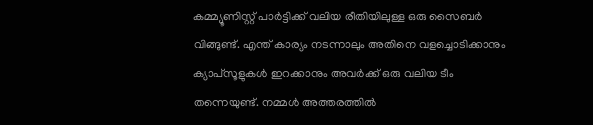കമ്മ്യൂണിസ്റ്റ് പാര്‍ട്ടിക്ക് വലിയ രീതിയിലുള്ള ഒരു സൈബര്‍ വിങ്ങുണ്ട്. എന്ത് കാര്യം നടന്നാലും അതിനെ വളച്ചൊടിക്കാനും ക്യാപ്സൂളുകള്‍ ഇറക്കാനും അവര്‍ക്ക് ഒരു വലിയ ടീം തന്നെയുണ്ട്. നമ്മള്‍ അത്തരത്തില്‍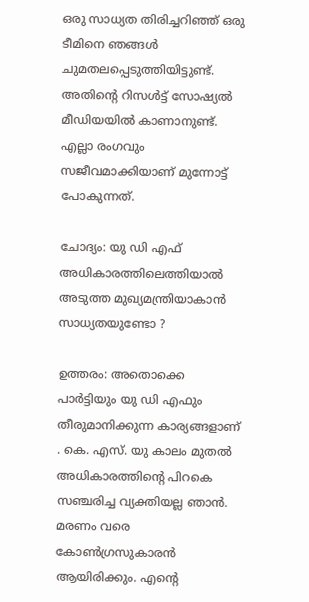ഒരു സാധ്യത തിരിച്ചറിഞ്ഞ് ഒരു ടീമിനെ ഞങ്ങൾ ചുമതലപ്പെടുത്തിയിട്ടുണ്ട്. അതിൻ്റെ റിസൾട്ട് സോഷ്യൽ മീഡിയയിൽ കാണാനുണ്ട്. എല്ലാ രംഗവും സജീവമാക്കിയാണ് മുന്നോട്ട് പോകുന്നത്.

ചോദ്യം: യു ഡി എഫ് അധികാരത്തിലെത്തിയാൽ അടുത്ത മുഖ്യമന്ത്രിയാകാൻ സാധ്യതയുണ്ടോ ?

ഉത്തരം: അതൊക്കെ പാർട്ടിയും യു ഡി എഫും തീരുമാനിക്കുന്ന കാര്യങ്ങളാണ് . കെ. എസ്. യു കാലം മുതൽ അധികാരത്തിൻ്റെ പിറകെ സഞ്ചരിച്ച വ്യക്തിയല്ല ഞാൻ. മരണം വരെ കോൺഗ്രസുകാരൻ ആയിരിക്കും. എൻ്റെ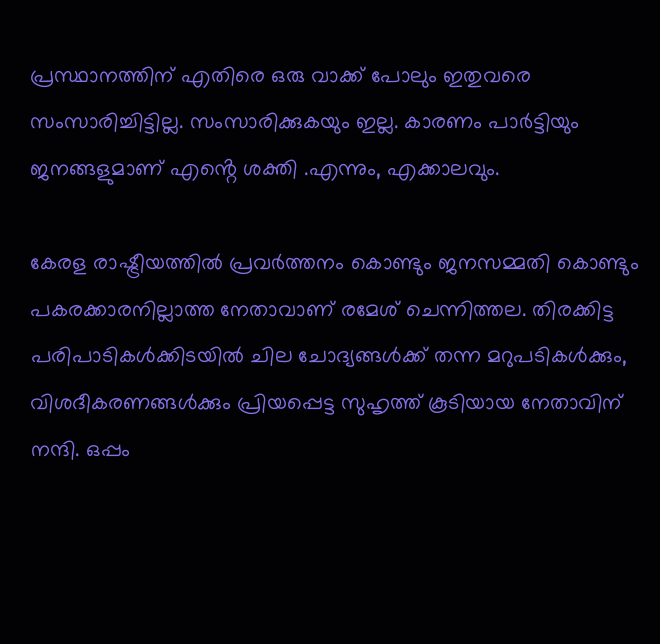പ്രസ്ഥാനത്തിന് എതിരെ ഒരു വാക്ക് പോലും ഇതുവരെ സംസാരിച്ചിട്ടില്ല. സംസാരിക്കുകയും ഇല്ല. കാരണം പാർട്ടിയും ജനങ്ങളുമാണ് എൻ്റെ ശക്തി .എന്നും, എക്കാലവും.

കേരള രാഷ്ട്രീയത്തില്‍ പ്രവര്‍ത്തനം കൊണ്ടും ജനസമ്മതി കൊണ്ടും പകരക്കാരനില്ലാത്ത നേതാവാണ് രമേശ് ചെന്നിത്തല. തിരക്കിട്ട പരിപാടികള്‍ക്കിടയില്‍ ചില ചോദ്യങ്ങള്‍ക്ക് തന്ന മറുപടികള്‍ക്കും, വിശദീകരണങ്ങള്‍ക്കും പ്രിയപ്പെട്ട സുഹൃത്ത് കൂടിയായ നേതാവിന് നന്ദി. ഒപ്പം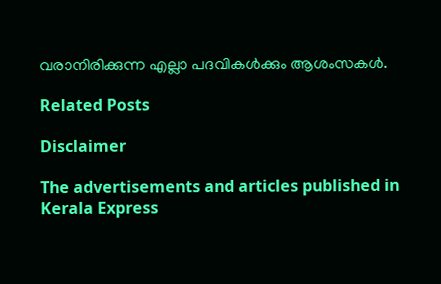വരാനിരിക്കുന്ന എല്ലാ പദവികള്‍ക്കും ആശംസകള്‍.

Related Posts

Disclaimer

The advertisements and articles published in Kerala Express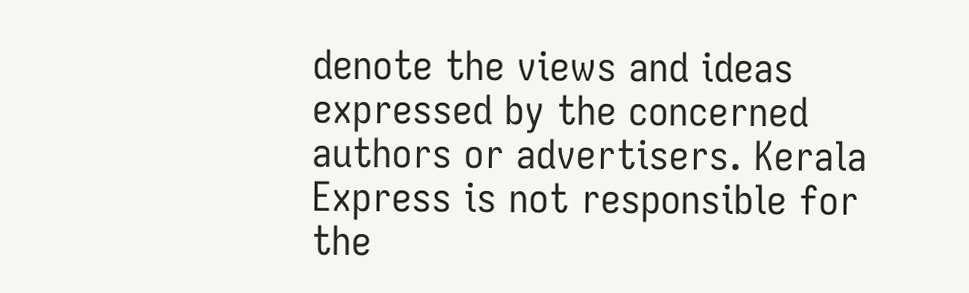denote the views and ideas expressed by the concerned authors or advertisers. Kerala Express is not responsible for the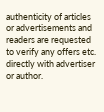authenticity of articles or advertisements and readers are requested to verify any offers etc. directly with advertiser or author.